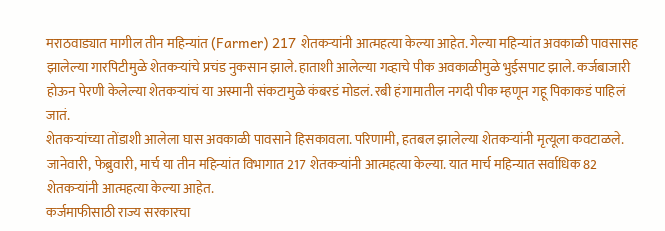मराठवाड्यात मागील तीन महिन्यांत (Farmer) 217 शेतकऱ्यांनी आत्महत्या केल्या आहेत. गेल्या महिन्यांत अवकाळी पावसासह झालेल्या गारपिटीमुळे शेतकऱ्यांचे प्रचंड नुकसान झाले. हाताशी आलेल्या गव्हाचे पीक अवकाळीमुळे भुईसपाट झाले. कर्जबाजारी होऊन पेरणी केलेल्या शेतकऱ्यांचं या अस्मानी संकटामुळे कंबरडं मोडलं. रबी हंगामातील नगदी पीक म्हणून गहू पिकाकडं पाहिलं जातं.
शेतकऱ्यांच्या तोंडाशी आलेला घास अवकाळी पावसाने हिसकावला. परिणामी, हतबल झालेल्या शेतकऱ्यांनी मृत्यूला कवटाळले. जानेवारी, फेब्रुवारी, मार्च या तीन महिन्यांत विभागात 217 शेतकऱ्यांनी आत्महत्या केल्या. यात मार्च महिन्यात सर्वाधिक 82 शेतकऱ्यांनी आत्महत्या केल्या आहेत.
कर्जमाफीसाठी राज्य सरकारचा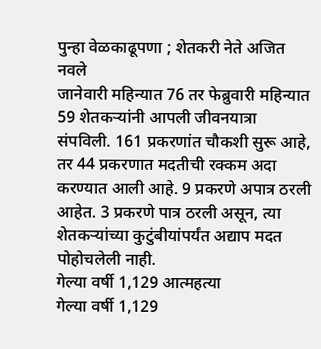पुन्हा वेळकाढूपणा ; शेतकरी नेते अजित नवले
जानेवारी महिन्यात 76 तर फेब्रुवारी महिन्यात 59 शेतकऱ्यांनी आपली जीवनयात्रा संपविली. 161 प्रकरणांत चौकशी सुरू आहे, तर 44 प्रकरणात मदतीची रक्कम अदा करण्यात आली आहे. 9 प्रकरणे अपात्र ठरली आहेत. 3 प्रकरणे पात्र ठरली असून, त्या शेतकऱ्यांच्या कुटुंबीयांपर्यंत अद्याप मदत पोहोचलेली नाही.
गेल्या वर्षी 1,129 आत्महत्या
गेल्या वर्षी 1,129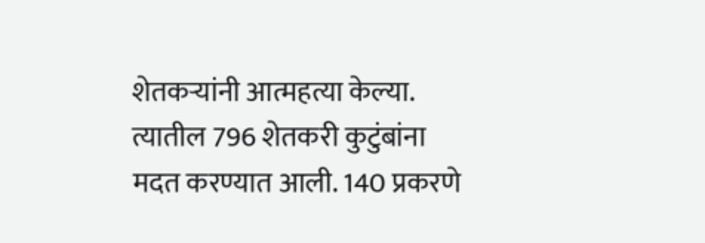शेतकऱ्यांनी आत्महत्या केल्या. त्यातील 796 शेतकरी कुटुंबांना मदत करण्यात आली. 140 प्रकरणे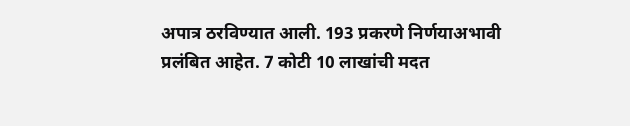अपात्र ठरविण्यात आली. 193 प्रकरणे निर्णयाअभावी प्रलंबित आहेत. 7 कोटी 10 लाखांची मदत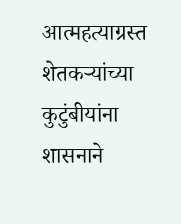आत्महत्याग्रस्त शेतकऱ्यांच्या कुटुंबीयांना शासनाने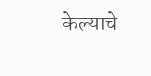केल्याचे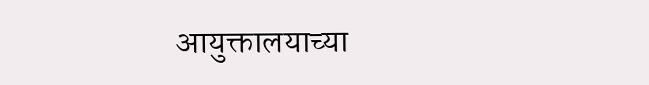आयुक्तालयाच्या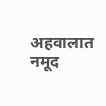अहवालात नमूद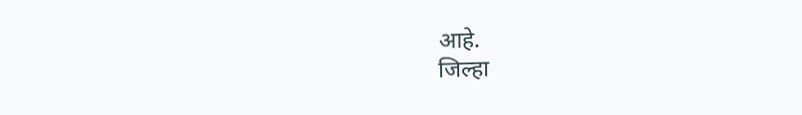आहे.
जिल्हा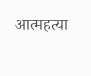आत्महत्या